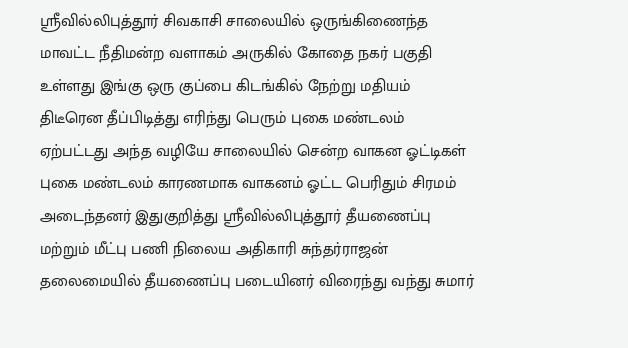ஸ்ரீவில்லிபுத்தூர் சிவகாசி சாலையில் ஒருங்கிணைந்த மாவட்ட நீதிமன்ற வளாகம் அருகில் கோதை நகர் பகுதி உள்ளது இங்கு ஒரு குப்பை கிடங்கில் நேற்று மதியம் திடீரென தீப்பிடித்து எரிந்து பெரும் புகை மண்டலம் ஏற்பட்டது அந்த வழியே சாலையில் சென்ற வாகன ஓட்டிகள் புகை மண்டலம் காரணமாக வாகனம் ஓட்ட பெரிதும் சிரமம் அடைந்தனர் இதுகுறித்து ஸ்ரீவில்லிபுத்தூர் தீயணைப்பு மற்றும் மீட்பு பணி நிலைய அதிகாரி சுந்தர்ராஜன் தலைமையில் தீயணைப்பு படையினர் விரைந்து வந்து சுமார்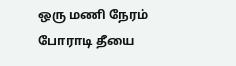ஒரு மணி நேரம் போராடி தீயை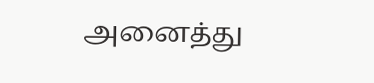அனைத்து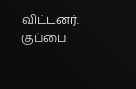விட்டனர். குப்பை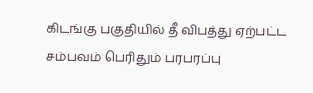கிடங்கு பகுதியில் தீ விபத்து ஏற்பட்ட சம்பவம் பெரிதும் பரபரப்பு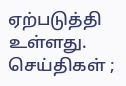ஏற்படுத்தி உள்ளது.
செய்திகள் ;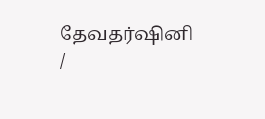தேவதர்ஷினி /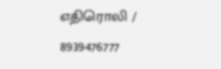எதிரொலி / 8939476777